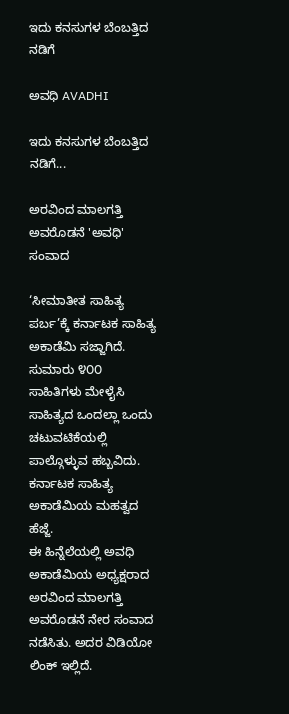ಇದು ಕನಸುಗಳ ಬೆಂಬತ್ತಿದ ನಡಿಗೆ‍

ಅವಧಿ AVADHI

ಇದು ಕನಸುಗಳ ಬೆಂಬತ್ತಿದ ನಡಿಗೆ...

ಅರವಿಂದ ಮಾಲಗತ್ತಿ ಅವರೊಡನೆ 'ಅವಧಿ' ಸಂವಾದ

‘ಸೀಮಾತೀತ ಸಾಹಿತ್ಯ ಪರ್ಬ’ಕ್ಕೆ ಕರ್ನಾಟಕ ಸಾಹಿತ್ಯ ಅಕಾಡೆಮಿ ಸಜ್ಜಾಗಿದೆ. ಸುಮಾರು ೪೦೦ ಸಾಹಿತಿಗಳು ಮೇಳೈಸಿ ಸಾಹಿತ್ಯದ ಒಂದಲ್ಲಾ ಒಂದು ಚಟುವಟಿಕೆಯಲ್ಲಿ ಪಾಲ್ಗೊಳ್ಳುವ ಹಬ್ಬವಿದು. ಕರ್ನಾಟಕ ಸಾಹಿತ್ಯ ಅಕಾಡೆಮಿಯ ಮಹತ್ವದ ಹೆಜ್ಜೆ.
ಈ ಹಿನ್ನೆಲೆಯಲ್ಲಿ ಅವಧಿ ಅಕಾಡೆಮಿಯ ಅಧ್ಯಕ್ಷರಾದ ಅರವಿಂದ ಮಾಲಗತ್ತಿ ಅವರೊಡನೆ ನೇರ ಸಂವಾದ ನಡೆಸಿತು. ಅದರ ವಿಡಿಯೋ ಲಿಂಕ್ ಇಲ್ಲಿದೆ.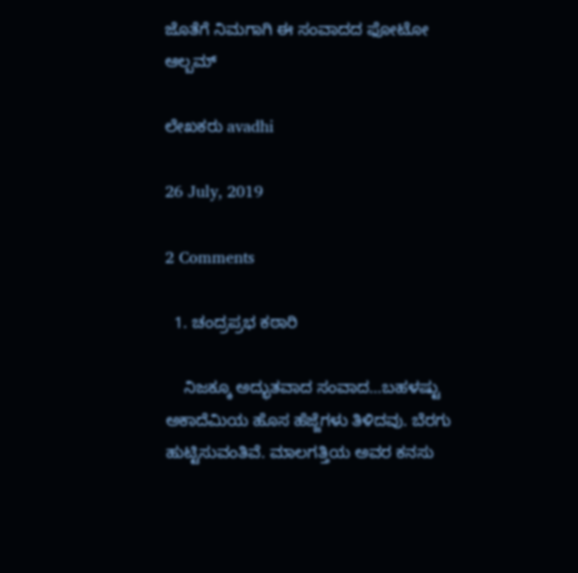ಜೊತೆಗೆ ನಿಮಗಾಗಿ ಈ ಸಂವಾದದ ಫೋಟೋ ಆಲ್ಬಮ್

ಲೇಖಕರು avadhi

26 July, 2019

2 Comments

  1. ಚಂದ್ರಪ್ರಭ ಕಠಾರಿ

    ನಿಜಕ್ಕೂ ಅದ್ಭುತವಾದ ಸಂವಾದ…ಬಹಳಷ್ಟು ಅಕಾದೆಮಿಯ ಹೊಸ ಹೆಜ್ಜೆಗಳು ತಿಳಿದವು. ಬೆರಗು ಹುಟ್ಟಿಸುವಂತಿವೆ. ಮಾಲಗತ್ತಿಯ ಅವರ ಕನಸು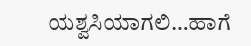ಯಶ್ವಸಿಯಾಗಲಿ…ಹಾಗೆ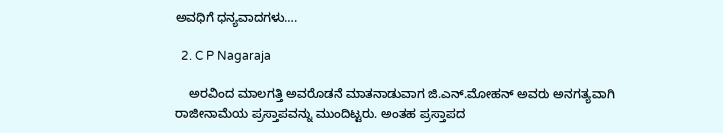ಅವಧಿಗೆ ಧನ್ಯವಾದಗಳು….

  2. C P Nagaraja

    ಅರವಿಂದ ಮಾಲಗತ್ತಿ ಅವರೊಡನೆ ಮಾತನಾಡುವಾಗ ಜಿ.ಎನ್.ಮೋಹನ್ ಅವರು ಅನಗತ್ಯವಾಗಿ ರಾಜೀನಾಮೆಯ ಪ್ರಸ್ತಾಪವನ್ನು ಮುಂದಿಟ್ಟರು. ಅಂತಹ ಪ್ರಸ್ತಾಪದ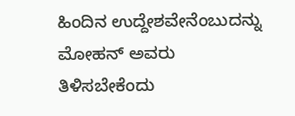ಹಿಂದಿನ ಉದ್ದೇಶವೇನೆಂಬುದನ್ನು ಮೋಹನ್ ಅವರು ತಿಳಿಸಬೇಕೆಂದು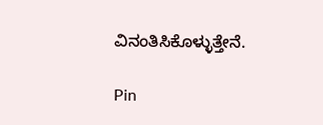ವಿನಂತಿಸಿಕೊಳ್ಳುತ್ತೇನೆ.

Pin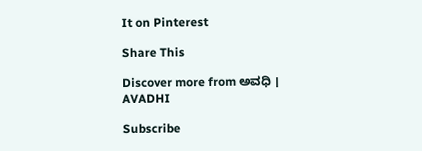It on Pinterest

Share This

Discover more from ಅವಧಿ । AVADHI

Subscribe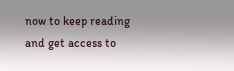now to keep reading and get access to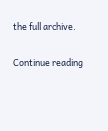the full archive.

Continue reading